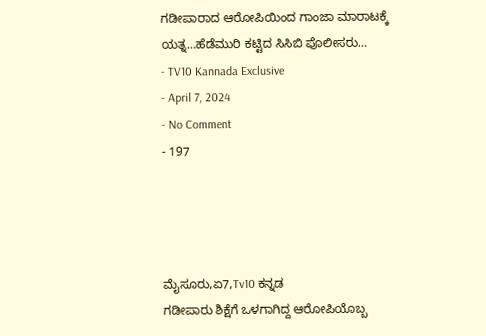ಗಡೀಪಾರಾದ ಆರೋಪಿಯಿಂದ ಗಾಂಜಾ ಮಾರಾಟಕ್ಕೆ ಯತ್ನ…ಹೆಡೆಮುರಿ ಕಟ್ಟಿದ ಸಿಸಿಬಿ ಪೊಲೀಸರು…
- TV10 Kannada Exclusive
- April 7, 2024
- No Comment
- 197




ಮೈಸೂರು,ಏ7,Tv10 ಕನ್ನಡ
ಗಡೀಪಾರು ಶಿಕ್ಷೆಗೆ ಒಳಗಾಗಿದ್ದ ಆರೋಪಿಯೊಬ್ಬ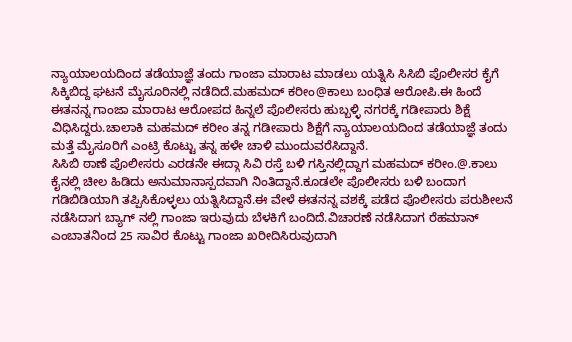ನ್ಯಾಯಾಲಯದಿಂದ ತಡೆಯಾಜ್ಞೆ ತಂದು ಗಾಂಜಾ ಮಾರಾಟ ಮಾಡಲು ಯತ್ನಿಸಿ ಸಿಸಿಬಿ ಪೊಲೀಸರ ಕೈಗೆ ಸಿಕ್ಕಿಬಿದ್ದ ಘಟನೆ ಮೈಸೂರಿನಲ್ಲಿ ನಡೆದಿದೆ.ಮಹಮದ್ ಕರೀಂ@ಕಾಲು ಬಂಧಿತ ಆರೋಪಿ.ಈ ಹಿಂದೆ ಈತನನ್ನ ಗಾಂಜಾ ಮಾರಾಟ ಆರೋಪದ ಹಿನ್ನಲೆ ಪೊಲೀಸರು ಹುಬ್ಬಳ್ಳಿ ನಗರಕ್ಕೆ ಗಡೀಪಾರು ಶಿಕ್ಷೆ ವಿಧಿಸಿದ್ದರು.ಚಾಲಾಕಿ ಮಹಮದ್ ಕರೀಂ ತನ್ನ ಗಡೀಪಾರು ಶಿಕ್ಷೆಗೆ ನ್ಯಾಯಾಲಯದಿಂದ ತಡೆಯಾಜ್ಞೆ ತಂದು ಮತ್ತೆ ಮೈಸೂರಿಗೆ ಎಂಟ್ರಿ ಕೊಟ್ಟು ತನ್ನ ಹಳೇ ಚಾಳಿ ಮುಂದುವರೆಸಿದ್ದಾನೆ.
ಸಿಸಿಬಿ ಠಾಣೆ ಪೊಲೀಸರು ಎರಡನೇ ಈದ್ಗಾ ಸಿವಿ ರಸ್ತೆ ಬಳಿ ಗಸ್ತಿನಲ್ಲಿದ್ದಾಗ ಮಹಮದ್ ಕರೀಂ.@.ಕಾಲು ಕೈನಲ್ಲಿ ಚೀಲ ಹಿಡಿದು ಅನುಮಾನಾಸ್ಪದವಾಗಿ ನಿಂತಿದ್ದಾನೆ.ಕೂಡಲೇ ಪೊಲೀಸರು ಬಳಿ ಬಂದಾಗ ಗಡಿಬಿಡಿಯಾಗಿ ತಪ್ಪಿಸಿಕೊಳ್ಳಲು ಯತ್ನಿಸಿದ್ದಾನೆ.ಈ ವೇಳೆ ಈತನನ್ನ ವಶಕ್ಕೆ ಪಡೆದ ಪೊಲೀಸರು ಪರುಶೀಲನೆ ನಡೆಸಿದಾಗ ಬ್ಯಾಗ್ ನಲ್ಲಿ ಗಾಂಜಾ ಇರುವುದು ಬೆಳಕಿಗೆ ಬಂದಿದೆ.ವಿಚಾರಣೆ ನಡೆಸಿದಾಗ ರೆಹಮಾನ್ ಎಂಬಾತನಿಂದ 25 ಸಾವಿರ ಕೊಟ್ಟು ಗಾಂಜಾ ಖರೀದಿಸಿರುವುದಾಗಿ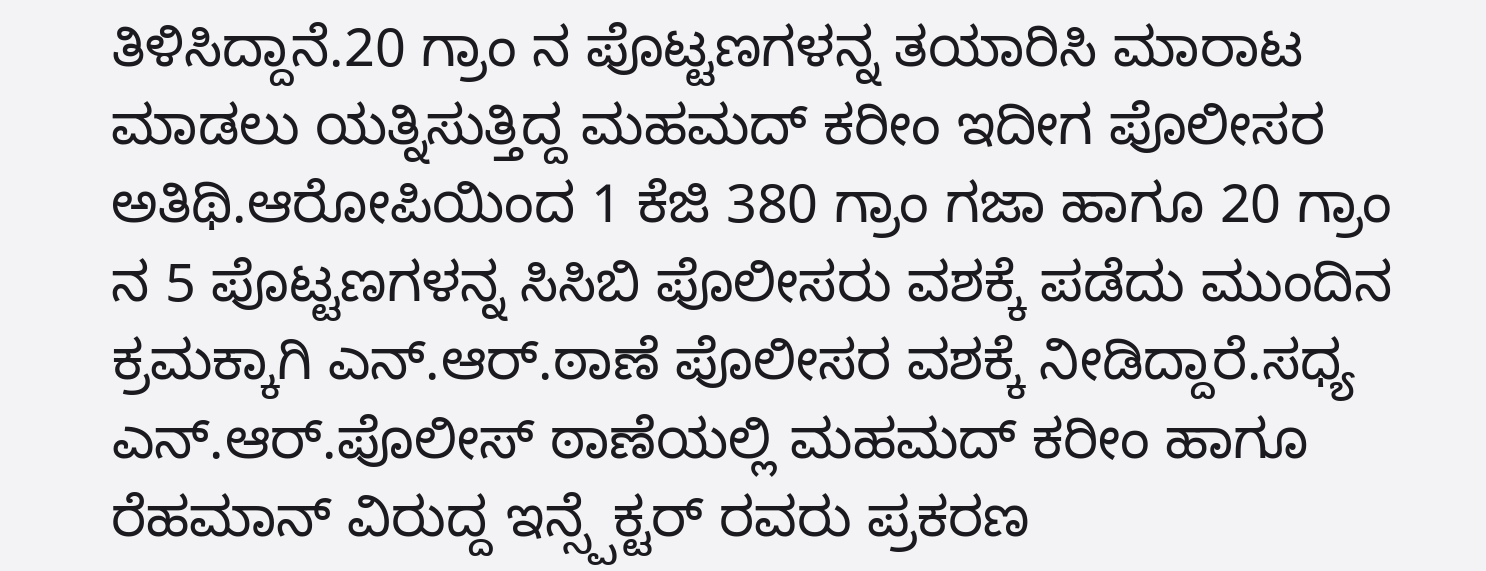ತಿಳಿಸಿದ್ದಾನೆ.20 ಗ್ರಾಂ ನ ಪೊಟ್ಟಣಗಳನ್ನ ತಯಾರಿಸಿ ಮಾರಾಟ ಮಾಡಲು ಯತ್ನಿಸುತ್ತಿದ್ದ ಮಹಮದ್ ಕರೀಂ ಇದೀಗ ಪೊಲೀಸರ ಅತಿಥಿ.ಆರೋಪಿಯಿಂದ 1 ಕೆಜಿ 380 ಗ್ರಾಂ ಗಜಾ ಹಾಗೂ 20 ಗ್ರಾಂ ನ 5 ಪೊಟ್ಟಣಗಳನ್ನ ಸಿಸಿಬಿ ಪೊಲೀಸರು ವಶಕ್ಕೆ ಪಡೆದು ಮುಂದಿನ ಕ್ರಮಕ್ಕಾಗಿ ಎನ್.ಆರ್.ಠಾಣೆ ಪೊಲೀಸರ ವಶಕ್ಕೆ ನೀಡಿದ್ದಾರೆ.ಸಧ್ಯ ಎನ್.ಆರ್.ಪೊಲೀಸ್ ಠಾಣೆಯಲ್ಲಿ ಮಹಮದ್ ಕರೀಂ ಹಾಗೂ ರೆಹಮಾನ್ ವಿರುದ್ದ ಇನ್ಸ್ಪೆಕ್ಟರ್ ರವರು ಪ್ರಕರಣ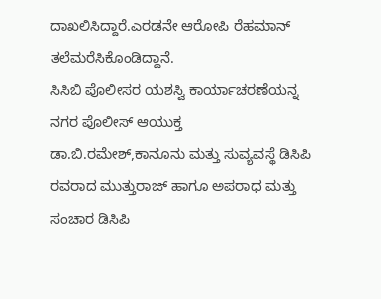ದಾಖಲಿಸಿದ್ದಾರೆ.ಎರಡನೇ ಆರೋಪಿ ರೆಹಮಾನ್ ತಲೆಮರೆಸಿಕೊಂಡಿದ್ದಾನೆ.
ಸಿಸಿಬಿ ಪೊಲೀಸರ ಯಶಸ್ವಿ ಕಾರ್ಯಾಚರಣೆಯನ್ನ ನಗರ ಪೊಲೀಸ್ ಆಯುಕ್ತ ಡಾ.ಬಿ.ರಮೇಶ್,ಕಾನೂನು ಮತ್ತು ಸುವ್ಯವಸ್ಥೆ ಡಿಸಿಪಿ ರವರಾದ ಮುತ್ತುರಾಜ್ ಹಾಗೂ ಅಪರಾಧ ಮತ್ತು ಸಂಚಾರ ಡಿಸಿಪಿ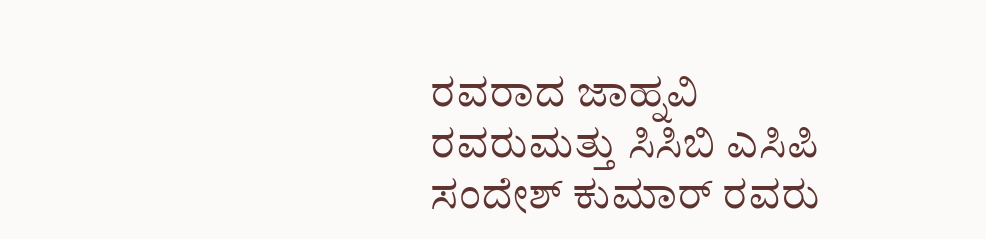ರವರಾದ ಜಾಹ್ನವಿ ರವರುಮತ್ತು ಸಿಸಿಬಿ ಎಸಿಪಿ ಸಂದೇಶ್ ಕುಮಾರ್ ರವರು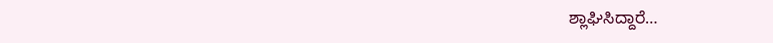ಶ್ಲಾಘಿಸಿದ್ದಾರೆ…